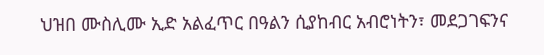ህዝበ ሙስሊሙ ኢድ አልፈጥር በዓልን ሲያከብር አብሮነትን፣ መደጋገፍንና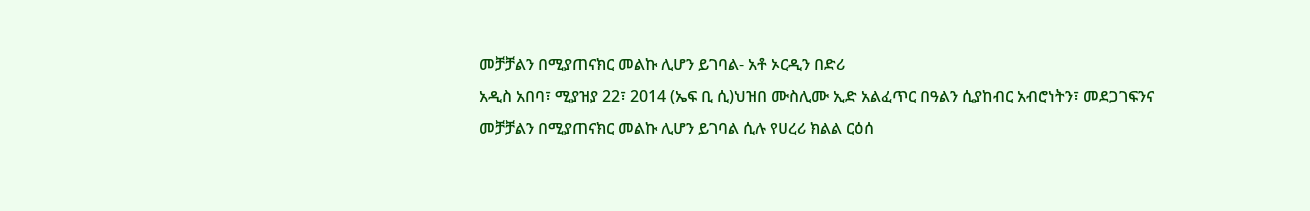መቻቻልን በሚያጠናክር መልኩ ሊሆን ይገባል- አቶ ኦርዲን በድሪ
አዲስ አበባ፣ ሚያዝያ 22፣ 2014 (ኤፍ ቢ ሲ)ህዝበ ሙስሊሙ ኢድ አልፈጥር በዓልን ሲያከብር አብሮነትን፣ መደጋገፍንና መቻቻልን በሚያጠናክር መልኩ ሊሆን ይገባል ሲሉ የሀረሪ ክልል ርዕሰ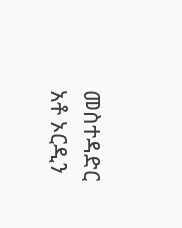መስተዳድር አቶ ኦርዲን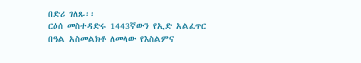በድሪ ገለጹ፡፡
ርዕሰ መስተዳድሩ 1443ኛውን የኢድ አልፈጥር በዓል አስመልክቶ ለመላው የእስልምና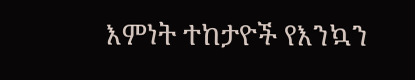እምነት ተከታዮች የእንኳን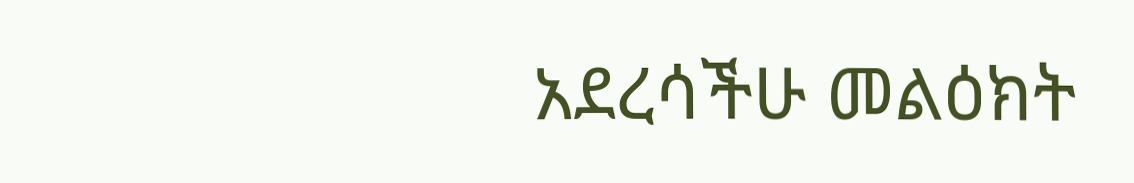አደረሳችሁ መልዕክት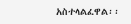አስተላልፈዋል፡፡